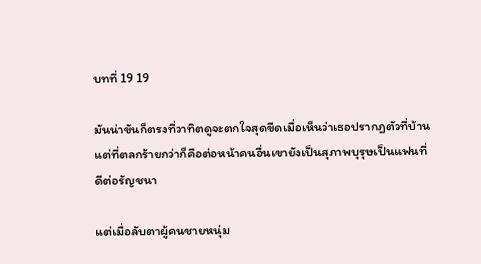บทที่ 19 19

มันน่าขันก็ตรงที่วาทิตดูจะตกใจสุดขีดเมื่อเห็นว่าเธอปรากฏตัวที่บ้าน แต่ที่ตลกร้ายกว่าก็คือต่อหน้าคนอื่นเขายังเป็นสุภาพบุรุษเป็นแฟนที่ดีต่อรัญชนา

แต่เมื่อลับตาผู้คนชายหนุ่ม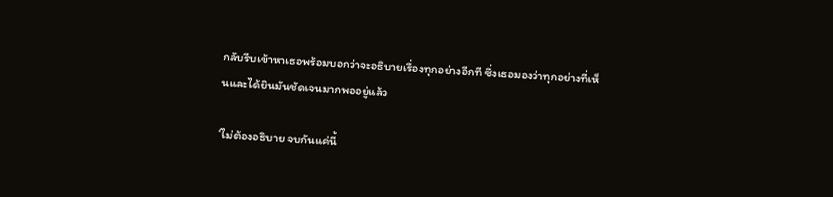กลับรีบเข้าหาเธอพร้อมบอกว่าจะอธิบายเรื่องทุกอย่างอีกที ซึ่งเธอมองว่าทุกอย่างที่เห็นและได้ยินมันชัดเจนมากพออยู่แล้ว

‘ไม่ต้องอธิบาย จบกันแค่นี้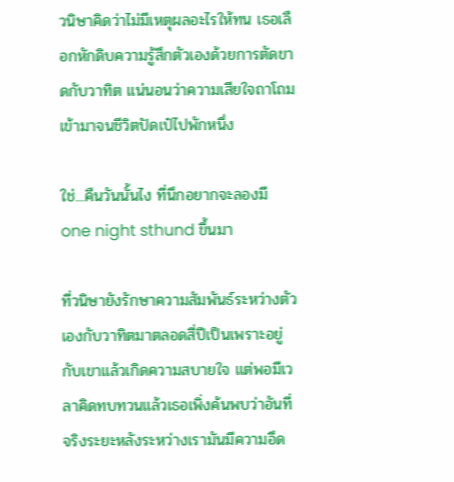วนิษาคิดว่าไม่มีเหตุผลอะไรให้ทน เธอเลือกหักดิบความรู้สึกตัวเองด้วยการตัดขาดกับวาทิต แน่นอนว่าความเสียใจถาโถมเข้ามาจนชีวิตปัดเป๋ไปพักหนึ่ง

ใช่...คืนวันนั้นไง ที่นึกอยากจะลองมี one night sthund ขึ้นมา

ที่วนิษายังรักษาความสัมพันธ์ระหว่างตัวเองกับวาทิตมาตลอดสี่ปีเป็นเพราะอยู่กับเขาแล้วเกิดความสบายใจ แต่พอมีเวลาคิดทบทวนแล้วเธอเพิ่งค้นพบว่าอันที่จริงระยะหลังระหว่างเรามันมีความอึด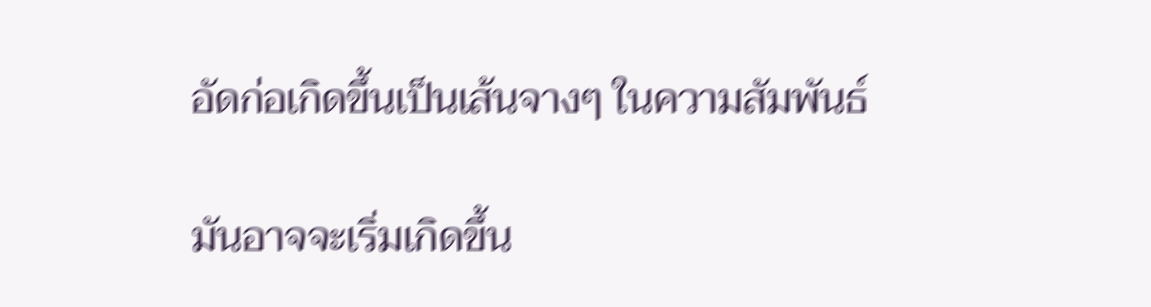อัดก่อเกิดขึ้นเป็นเส้นจางๆ ในความสัมพันธ์

มันอาจจะเริ่มเกิดขึ้น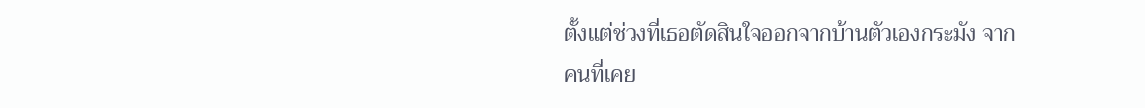ตั้งแต่ช่วงที่เธอตัดสินใจออกจากบ้านตัวเองกระมัง จากคนที่เคย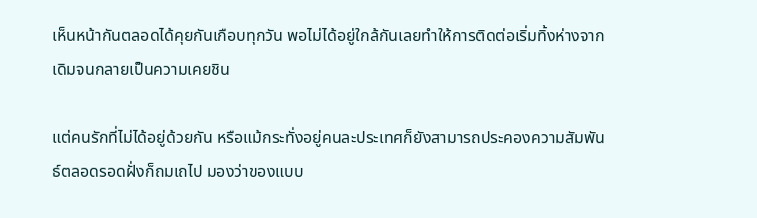เห็นหน้ากันตลอดได้คุยกันเกือบทุกวัน พอไม่ได้อยู่ใกล้กันเลยทำให้การติดต่อเริ่มทิ้งห่างจากเดิมจนกลายเป็นความเคยชิน

แต่คนรักที่ไม่ได้อยู่ด้วยกัน หรือแม้กระทั่งอยู่คนละประเทศก็ยังสามารถประคองความสัมพันธ์ตลอดรอดฝั่งก็ถมเถไป มองว่าของแบบ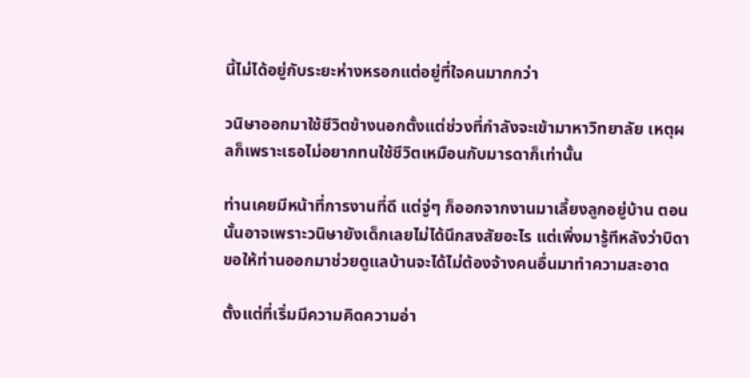นี้ไม่ได้อยู่กับระยะห่างหรอกแต่อยู่ที่ใจคนมากกว่า

วนิษาออกมาใช้ชีวิตข้างนอกตั้งแต่ช่วงที่กำลังจะเข้ามาหาวิทยาลัย เหตุผลก็เพราะเธอไม่อยากทนใช้ชีวิตเหมือนกับมารดาก็เท่านั้น

ท่านเคยมีหน้าที่การงานที่ดี แต่จู่ๆ ก็ออกจากงานมาเลี้ยงลูกอยู่บ้าน ตอนนั้นอาจเพราะวนิษายังเด็กเลยไม่ได้นึกสงสัยอะไร แต่เพิ่งมารู้ทีหลังว่าบิดาขอให้ท่านออกมาช่วยดูแลบ้านจะได้ไม่ต้องจ้างคนอื่นมาทำความสะอาด

ตั้งแต่ที่เริ่มมีความคิดความอ่า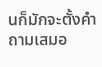นก็มักจะตั้งคำถามเสมอ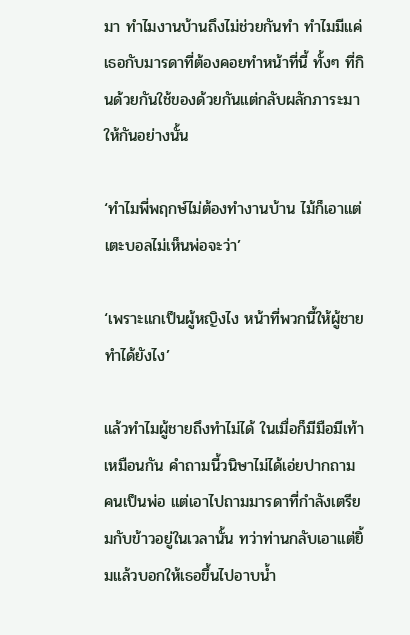มา ทำไมงานบ้านถึงไม่ช่วยกันทำ ทำไมมีแค่เธอกับมารดาที่ต้องคอยทำหน้าที่นี้ ทั้งๆ ที่กินด้วยกันใช้ของด้วยกันแต่กลับผลักภาระมาให้กันอย่างนั้น

‘ทำไมพี่พฤกษ์ไม่ต้องทำงานบ้าน ไม้ก็เอาแต่เตะบอลไม่เห็นพ่อจะว่า’

‘เพราะแกเป็นผู้หญิงไง หน้าที่พวกนี้ให้ผู้ชายทำได้ยังไง’

แล้วทำไมผู้ชายถึงทำไม่ได้ ในเมื่อก็มีมือมีเท้าเหมือนกัน คำถามนี้วนิษาไม่ได้เอ่ยปากถามคนเป็นพ่อ แต่เอาไปถามมารดาที่กำลังเตรียมกับข้าวอยู่ในเวลานั้น ทว่าท่านกลับเอาแต่ยิ้มแล้วบอกให้เธอขึ้นไปอาบน้ำ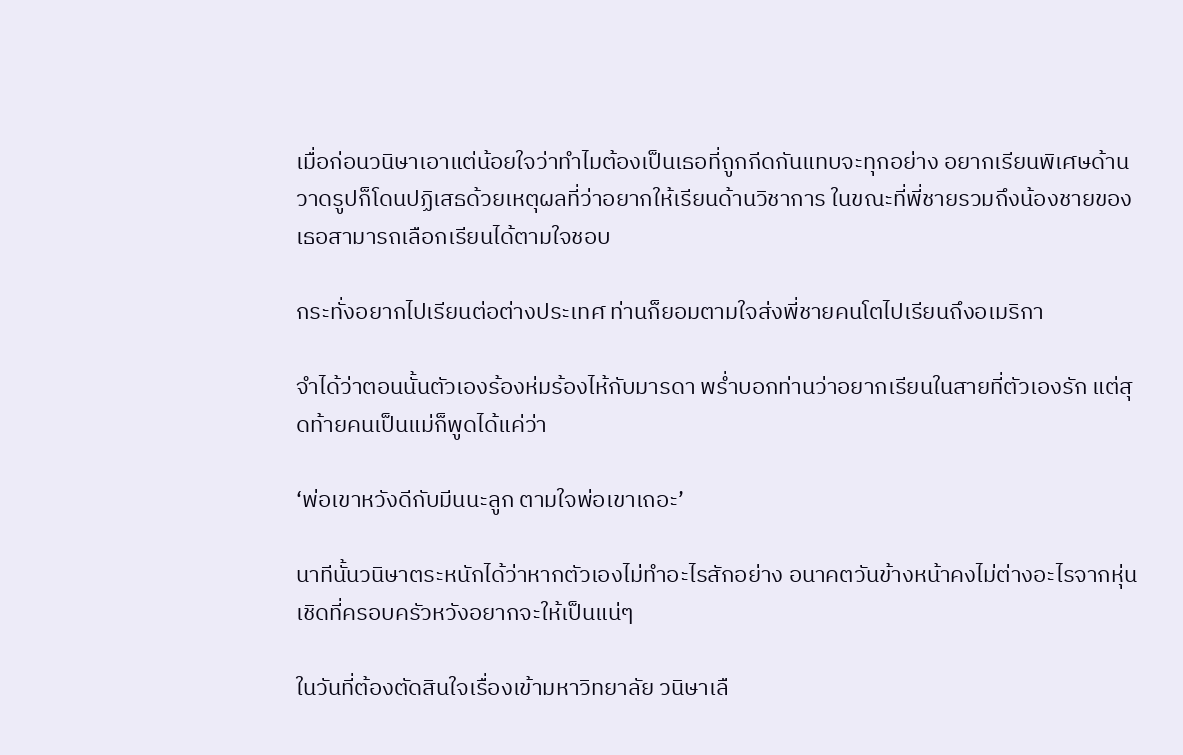เมื่อก่อนวนิษาเอาแต่น้อยใจว่าทำไมต้องเป็นเธอที่ถูกกีดกันแทบจะทุกอย่าง อยากเรียนพิเศษด้านวาดรูปก็โดนปฏิเสธด้วยเหตุผลที่ว่าอยากให้เรียนด้านวิชาการ ในขณะที่พี่ชายรวมถึงน้องชายของเธอสามารถเลือกเรียนได้ตามใจชอบ

กระทั่งอยากไปเรียนต่อต่างประเทศ ท่านก็ยอมตามใจส่งพี่ชายคนโตไปเรียนถึงอเมริกา

จำได้ว่าตอนนั้นตัวเองร้องห่มร้องไห้กับมารดา พร่ำบอกท่านว่าอยากเรียนในสายที่ตัวเองรัก แต่สุดท้ายคนเป็นแม่ก็พูดได้แค่ว่า

‘พ่อเขาหวังดีกับมีนนะลูก ตามใจพ่อเขาเถอะ’

นาทีนั้นวนิษาตระหนักได้ว่าหากตัวเองไม่ทำอะไรสักอย่าง อนาคตวันข้างหน้าคงไม่ต่างอะไรจากหุ่นเชิดที่ครอบครัวหวังอยากจะให้เป็นแน่ๆ

ในวันที่ต้องตัดสินใจเรื่องเข้ามหาวิทยาลัย วนิษาเลื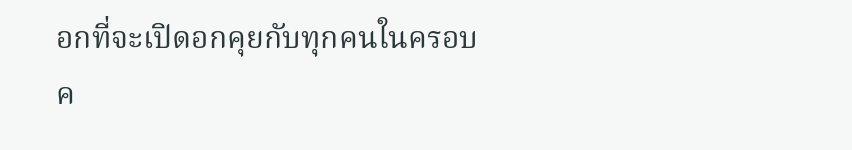อกที่จะเปิดอกคุยกับทุกคนในครอบค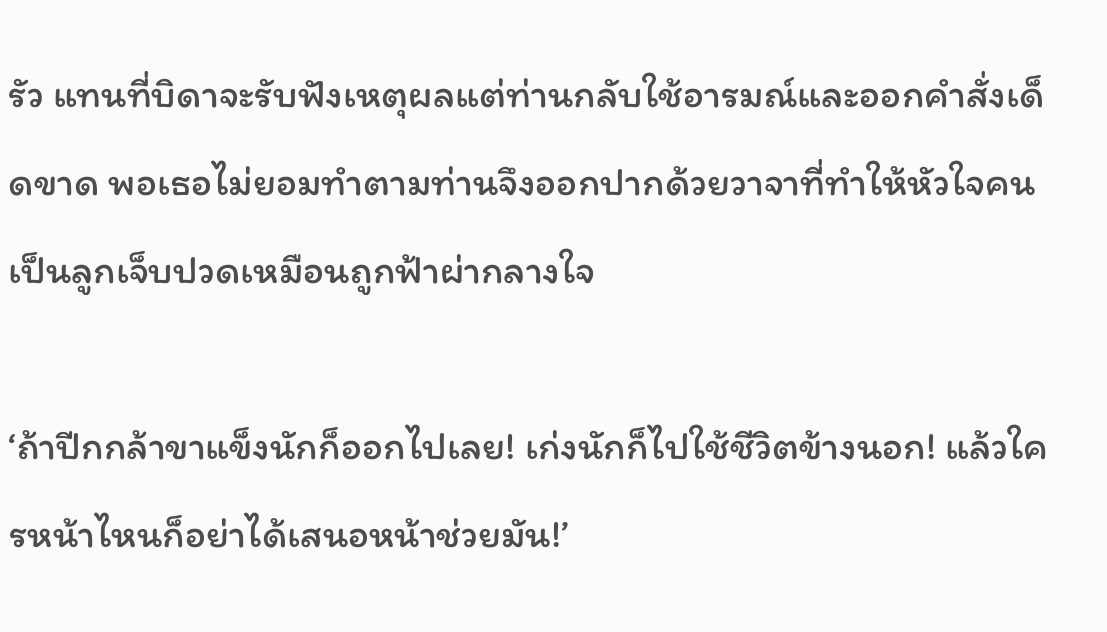รัว แทนที่บิดาจะรับฟังเหตุผลแต่ท่านกลับใช้อารมณ์และออกคำสั่งเด็ดขาด พอเธอไม่ยอมทำตามท่านจึงออกปากด้วยวาจาที่ทำให้หัวใจคนเป็นลูกเจ็บปวดเหมือนถูกฟ้าผ่ากลางใจ

‘ถ้าปีกกล้าขาแข็งนักก็ออกไปเลย! เก่งนักก็ไปใช้ชีวิตข้างนอก! แล้วใครหน้าไหนก็อย่าได้เสนอหน้าช่วยมัน!’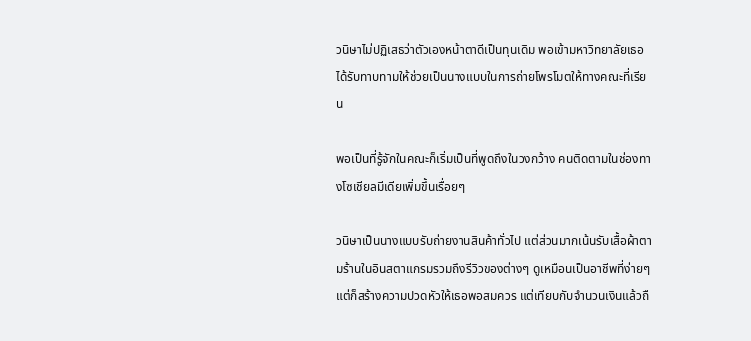วนิษาไม่ปฏิเสธว่าตัวเองหน้าตาดีเป็นทุนเดิม พอเข้ามหาวิทยาลัยเธอได้รับทาบทามให้ช่วยเป็นนางแบบในการถ่ายโพรโมตให้ทางคณะที่เรียน

พอเป็นที่รู้จักในคณะก็เริ่มเป็นที่พูดถึงในวงกว้าง คนติดตามในช่องทางโซเชียลมีเดียเพิ่มขึ้นเรื่อยๆ

วนิษาเป็นนางแบบรับถ่ายงานสินค้าทั่วไป แต่ส่วนมากเน้นรับเสื้อผ้าตามร้านในอินสตาแกรมรวมถึงรีวิวของต่างๆ ดูเหมือนเป็นอาชีพที่ง่ายๆ แต่ก็สร้างความปวดหัวให้เธอพอสมควร แต่เทียบกับจำนวนเงินแล้วถื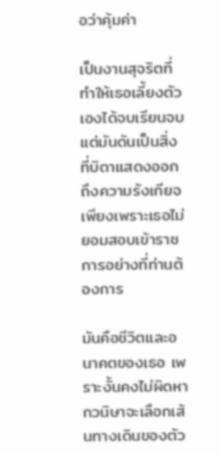อว่าคุ้มค่า

เป็นงานสุจริตที่ทำให้เธอเลี้ยงตัวเองได้จบเรียนจบ แต่มันดันเป็นสิ่งที่บิดาแสดงออกถึงความรังเกียจ เพียงเพราะเธอไม่ยอมสอบเข้าราชการอย่างที่ท่านต้องการ

มันคือชีวิตและอนาคตของเธอ เพราะงั้นคงไม่ผิดหากวนิษาจะเลือกเส้นทางเดินของตัว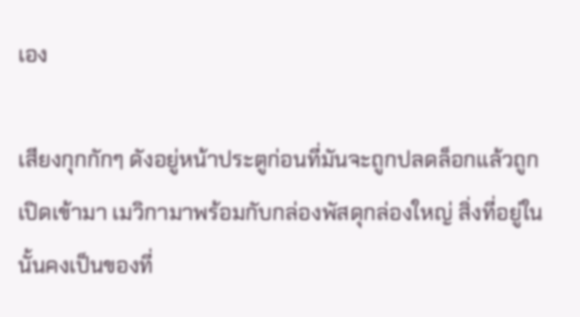เอง

เสียงกุกกักๆ ดังอยู่หน้าประตูก่อนที่มันจะถูกปลดล็อกแล้วถูกเปิดเข้ามา เมวิกามาพร้อมกับกล่องพัสดุกล่องใหญ่ สิ่งที่อยู่ในนั้นคงเป็นของที่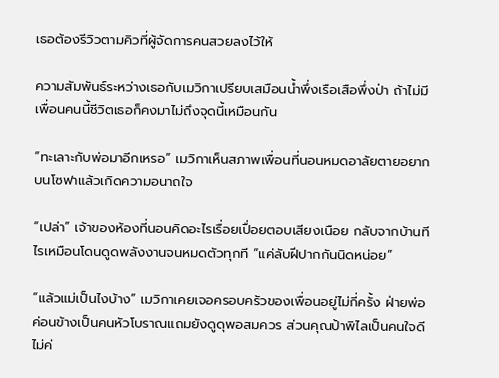เธอต้องรีวิวตามคิวที่ผู้จัดการคนสวยลงไว้ให้

ความสัมพันธ์ระหว่างเธอกับเมวิกาเปรียบเสมือนน้ำพึ่งเรือเสือพึ่งป่า ถ้าไม่มีเพื่อนคนนี้ชีวิตเธอก็คงมาไม่ถึงจุดนี้เหมือนกัน

“ทะเลาะกับพ่อมาอีกเหรอ” เมวิกาเห็นสภาพเพื่อนที่นอนหมดอาลัยตายอยากบนโซฟาแล้วเกิดความอนาถใจ

“เปล่า” เจ้าของห้องที่นอนคิดอะไรเรื่อยเปื่อยตอบเสียงเนือย กลับจากบ้านทีไรเหมือนโดนดูดพลังงานจนหมดตัวทุกที “แค่ลับฝีปากกันนิดหน่อย”

“แล้วแม่เป็นไงบ้าง” เมวิกาเคยเจอครอบครัวของเพื่อนอยู่ไม่กี่ครั้ง ฝ่ายพ่อค่อนข้างเป็นคนหัวโบราณแถมยังดูดุพอสมควร ส่วนคุณป้าพิไลเป็นคนใจดีไม่ค่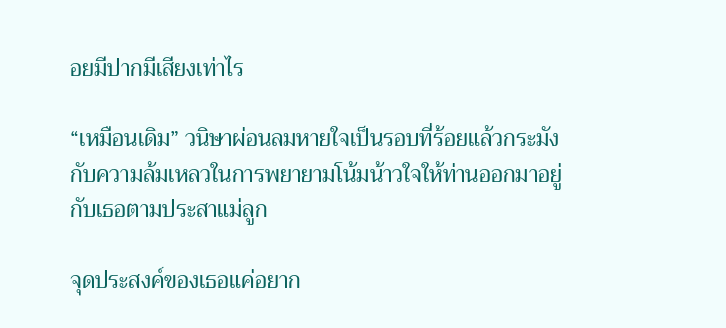อยมีปากมีเสียงเท่าไร

“เหมือนเดิม” วนิษาผ่อนลมหายใจเป็นรอบที่ร้อยแล้วกระมังกับความล้มเหลวในการพยายามโน้มน้าวใจให้ท่านออกมาอยู่กับเธอตามประสาแม่ลูก

จุดประสงค์ของเธอแค่อยาก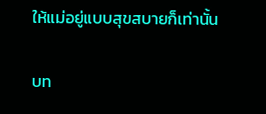ให้แม่อยู่แบบสุขสบายก็เท่านั้น

บท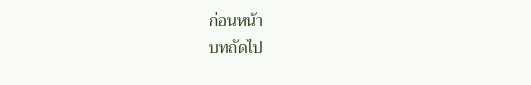ก่อนหน้า
บทถัดไป